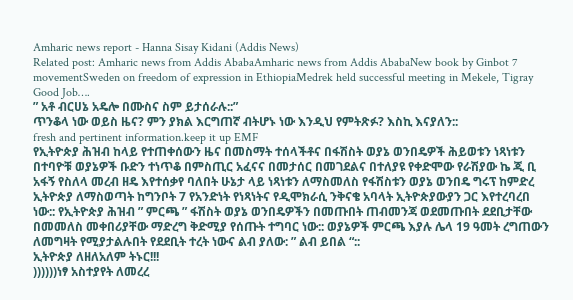Amharic news report - Hanna Sisay Kidani (Addis News)
Related post: Amharic news from Addis AbabaAmharic news from Addis AbabaNew book by Ginbot 7 movementSweden on freedom of expression in EthiopiaMedrek held successful meeting in Mekele, Tigray
Good Job….
” አቶ ብርሀኔ አዴሎ በሙስና ስም ይታሰራሉ::”
ጥንቆላ ነው ወይስ ዜና? ምን ያክል እርግጠኛ ብትሆኑ ነው እንዲህ የምትጽፉ? እስኪ እናያለን::
fresh and pertinent information.keep it up EMF
የኢትዮጵያ ሕዝብ ከላይ የተጠቀሰውን ዜና በመስማት ተሰላችቶና በፋሽስት ወያኔ ወንበዴዎች ሕይወቱን ነጻነቱን በተባዮቹ ወያኔዎች ቡድን ተነጥቆ በምስጢር አፈናና በመታሰር በመገደልና በተለያዩ የቀድሞው የራሽያው ኬ ጂ ቢ አፋኝ የስለላ መረብ ዘዴ እየተሰቃየ ባለበት ሁኔታ ላይ ነጻነቱን ለማስመለስ የፋሽስቱን ወያኔ ወንበዴ ግሩፕ ከምድረ ኢትዮጵያ ለማስወጣት ከግንቦት 7 የአንድነት የነጻነትና የዲሞክራሲ ንቅናቄ አባላት ኢትዮጵያውያን ጋር እየተረባረበ ነው:: የኢትዮጵያ ሕዝብ ” ምርጫ ” ፋሽስት ወያኔ ወንበዴዎችን በመጡበት ጠብመንጃ ወደመጡበት ደደቢታቸው በመመለስ መቀበሪያቸው ማድረግ ቅድሚያ የሰጡት ተግባር ነው:: ወያኔዎች ምርጫ እያሉ ሌላ 19 ዓመት ረግጠውን ለመግዛት የሚያታልሉበት የደደቢት ተረት ነውና ልብ ያለው: ” ልብ ይበል “::
ኢትዮጵያ ለዘለአለም ትኑር!!!
))))))ነፃ አስተያየት ለመረረ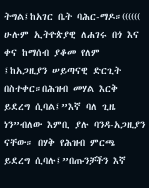ትግል፤ከአገር ቤት ባሕር-ማዶ።(((((( ሁሉም ኢትዮጵያዊ ለሐገሩ በጎ እና ቀና ከማሰብ ያቆመ የለም ፤ከአጋዚያን ሠይጣናዊ ድርጊት በስተቀር።በሕዝብ መሃል እርቅ ይደረግ ሲባል፤”እኛ ባለ ጊዜ ነን”ብለው እምቢ ያሉ ባንዳ-አጋዚያን ናቸው። በሃቅ የሕዝብ ምርጫ ይደረግ ሲባሉ፤”በጡንቻችን እኛ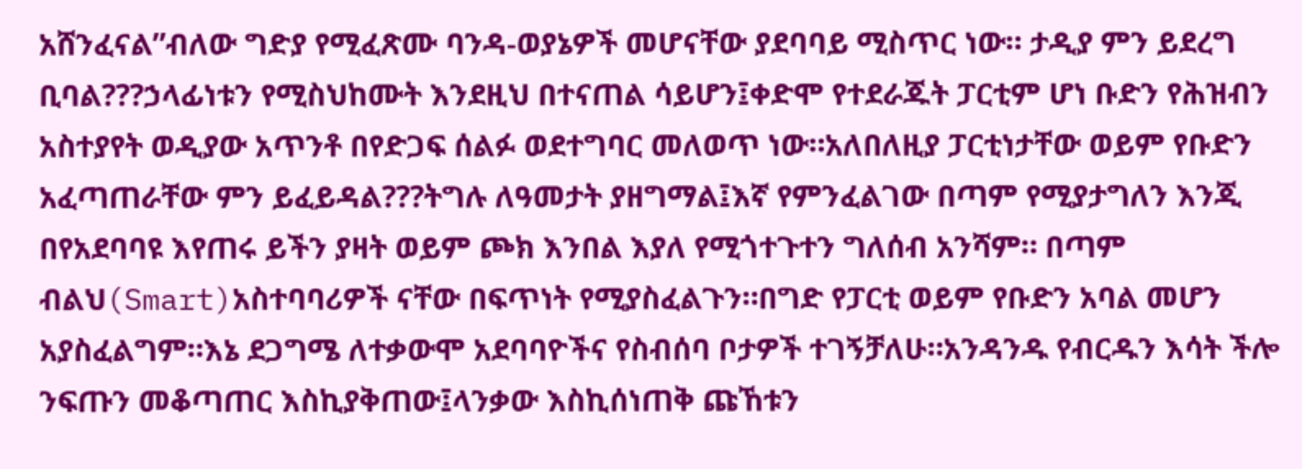አሸንፈናል”ብለው ግድያ የሚፈጽሙ ባንዳ-ወያኔዎች መሆናቸው ያደባባይ ሚስጥር ነው። ታዲያ ምን ይደረግ ቢባል???ኃላፊነቱን የሚስህከሙት እንደዚህ በተናጠል ሳይሆን፤ቀድሞ የተደራጁት ፓርቲም ሆነ ቡድን የሕዝብን አስተያየት ወዲያው አጥንቶ በየድጋፍ ሰልፉ ወደተግባር መለወጥ ነው።አለበለዚያ ፓርቲነታቸው ወይም የቡድን አፈጣጠራቸው ምን ይፈይዳል???ትግሉ ለዓመታት ያዘግማል፤እኛ የምንፈልገው በጣም የሚያታግለን እንጂ በየአደባባዩ እየጠሩ ይችን ያዛት ወይም ጮክ እንበል እያለ የሚጎተጉተን ግለሰብ አንሻም። በጣም ብልህ(Smart)አስተባባሪዎች ናቸው በፍጥነት የሚያስፈልጉን።በግድ የፓርቲ ወይም የቡድን አባል መሆን አያስፈልግም።እኔ ደጋግሜ ለተቃውሞ አደባባዮችና የስብሰባ ቦታዎች ተገኝቻለሁ።አንዳንዱ የብርዱን እሳት ችሎ ንፍጡን መቆጣጠር እስኪያቅጠው፤ላንቃው እስኪሰነጠቅ ጩኸቱን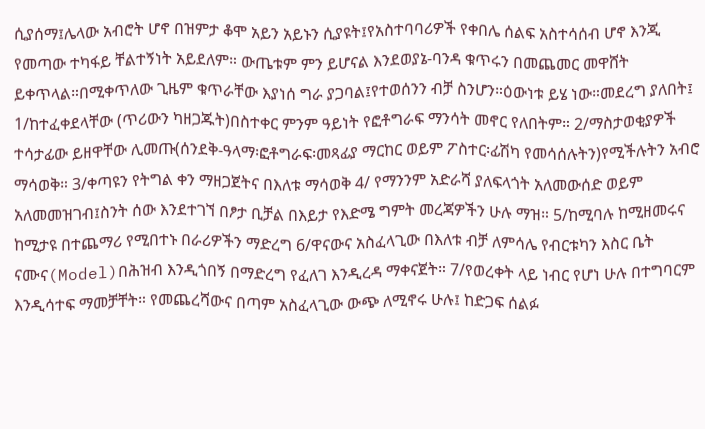ሲያሰማ፤ሌላው አብሮት ሆኖ በዝምታ ቆሞ አይን አይኑን ሲያዩት፤የአስተባባሪዎች የቀበሌ ሰልፍ አስተሳሰብ ሆኖ እንጂ የመጣው ተካፋይ ቸልተኝነት አይደለም። ውጤቱም ምን ይሆናል እንደወያኔ-ባንዳ ቁጥሩን በመጨመር መዋሸት ይቀጥላል።በሚቀጥለው ጊዜም ቁጥራቸው እያነሰ ግራ ያጋባል፤የተወሰንን ብቻ ስንሆን።ዕውነቱ ይሄ ነው።መደረግ ያለበት፤ 1/ከተፈቀደላቸው (ጥሪውን ካዘጋጁት)በስተቀር ምንም ዓይነት የፎቶግራፍ ማንሳት መኖር የለበትም። 2/ማስታወቂያዎች ተሳታፊው ይዘዋቸው ሊመጡ(ሰንደቅ-ዓላማ፡ፎቶግራፍ፡መጻፊያ ማርከር ወይም ፖስተር፡ፊሽካ የመሳሰሉትን)የሚችሉትን አብሮ ማሳወቅ። 3/ቀጣዩን የትግል ቀን ማዘጋጀትና በእለቱ ማሳወቅ 4/ የማንንም አድራሻ ያለፍላጎት አለመውሰድ ወይም አለመመዝገብ፤ስንት ሰው እንደተገኘ በፆታ ቢቻል በእይታ የእድሜ ግምት መረጃዎችን ሁሉ ማዝ። 5/ከሚባሉ ከሚዘመሩና ከሚታዩ በተጨማሪ የሚበተኑ በራሪዎችን ማድረግ 6/ዋናውና አስፈላጊው በእለቱ ብቻ ለምሳሌ የብርቱካን እስር ቤት ናሙና(Model)በሕዝብ እንዲጎበኝ በማድረግ የፈለገ እንዲረዳ ማቀናጀት። 7/የወረቀት ላይ ነብር የሆነ ሁሉ በተግባርም እንዲሳተፍ ማመቻቸት። የመጨረሻውና በጣም አስፈላጊው ውጭ ለሚኖሩ ሁሉ፤ ከድጋፍ ሰልፉ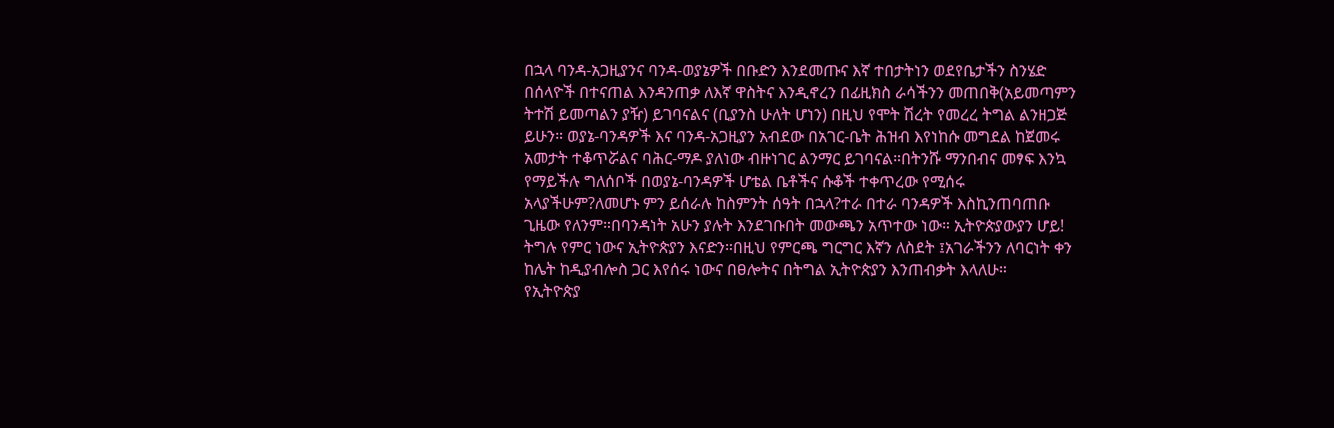በኋላ ባንዳ-አጋዚያንና ባንዳ-ወያኔዎች በቡድን እንደመጡና እኛ ተበታትነን ወደየቤታችን ስንሄድ በሰላዮች በተናጠል እንዳንጠቃ ለእኛ ዋስትና እንዲኖረን በፊዚክስ ራሳችንን መጠበቅ(አይመጣምን ትተሽ ይመጣልን ያዥ) ይገባናልና (ቢያንስ ሁለት ሆነን) በዚህ የሞት ሽረት የመረረ ትግል ልንዘጋጅ ይሁን። ወያኔ-ባንዳዎች እና ባንዳ-አጋዚያን አብደው በአገር-ቤት ሕዝብ እየነከሱ መግደል ከጀመሩ አመታት ተቆጥሯልና ባሕር-ማዶ ያለነው ብዙነገር ልንማር ይገባናል።በትንሹ ማንበብና መፃፍ እንኳ የማይችሉ ግለሰቦች በወያኔ-ባንዳዎች ሆቴል ቤቶችና ሱቆች ተቀጥረው የሚሰሩ አላያችሁም?ለመሆኑ ምን ይሰራሉ ከስምንት ሰዓት በኋላ?ተራ በተራ ባንዳዎች እስኪንጠባጠቡ ጊዜው የለንም።በባንዳነት አሁን ያሉት እንደገቡበት መውጫን አጥተው ነው። ኢትዮጵያውያን ሆይ! ትግሉ የምር ነውና ኢትዮጵያን እናድን።በዚህ የምርጫ ግርግር እኛን ለስደት ፤አገራችንን ለባርነት ቀን ከሌት ከዲያብሎስ ጋር እየሰሩ ነውና በፀሎትና በትግል ኢትዮጵያን እንጠብቃት እላለሁ።
የኢትዮጵያ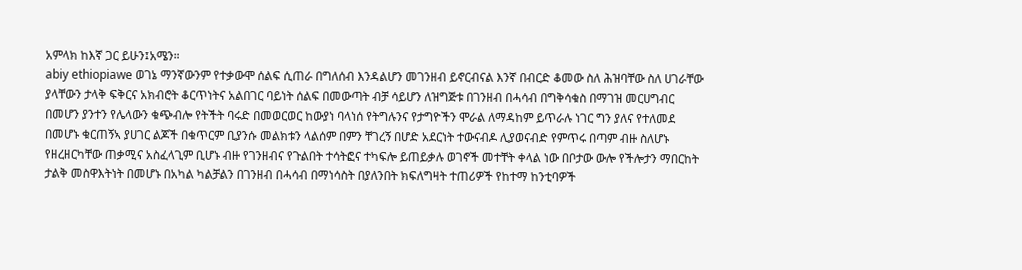አምላክ ከእኛ ጋር ይሁን፤አሜን።
abiy ethiopiawe ወገኔ ማንኛውንም የተቃውሞ ሰልፍ ሲጠራ በግለሰብ እንዳልሆን መገንዘብ ይኖርብናል እንኛ በብርድ ቆመው ስለ ሕዝባቸው ስለ ሀገራቸው ያላቸውን ታላቅ ፍቅርና አክብሮት ቆርጥነትና አልበገር ባይነት ሰልፍ በመውጣት ብቻ ሳይሆን ለዝግጅቱ በገንዘብ በሓሳብ በግቅሳቁስ በማገዝ መርሀግብር በመሆን ያንተን የሌላውን ቁጭብሎ የትችት ባሩድ በመወርወር ከውያነ ባላነሰ የትግሉንና የታግዮችን ሞራል ለማዳከም ይጥራሉ ነገር ግን ያለና የተለመደ በመሆኑ ቁርጠኝኣ ያሀገር ልጆች በቁጥርም ቢያንሱ መልክቱን ላልሰም በምን ቸገረኝ በሆድ አደርነት ተውናብዶ ሊያወናብድ የምጥሩ በጣም ብዙ ስለሆኑ የዘረዘርካቸው ጠቃሚና አስፈላጊም ቢሆኑ ብዙ የገንዘብና የጉልበት ተሳትፎና ተካፍሎ ይጠይቃሉ ወገኖች መተቸት ቀላል ነው በቦታው ውሎ የችሎታን ማበርከት ታልቅ መስዋእትነት በመሆኑ በአካል ካልቻልን በገንዘብ በሓሳብ በማነሳስት በያለንበት ክፍለግዛት ተጠሪዎች የከተማ ከንቲባዎች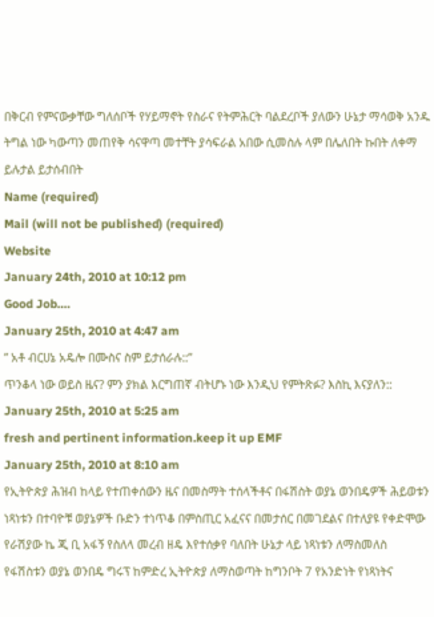በቅርብ የምናውቃቸው ግለሰቦች የሃይማኖት የስራና የትምሕርት ባልደረቦች ያለውን ሁኔታ ማሳወቅ አንዱ ትግል ነው ካውጣን መጠየቅ ሳናዋጣ መተቸት ያሳፍራል አበው ሲመስሉ ላም በሌለበት ኩበት ለቀማ ይሉታል ይታሰብበት
Name (required)
Mail (will not be published) (required)
Website
January 24th, 2010 at 10:12 pm
Good Job….
January 25th, 2010 at 4:47 am
” አቶ ብርሀኔ አዴሎ በሙስና ስም ይታሰራሉ::”
ጥንቆላ ነው ወይስ ዜና? ምን ያክል እርግጠኛ ብትሆኑ ነው እንዲህ የምትጽፉ? እስኪ እናያለን::
January 25th, 2010 at 5:25 am
fresh and pertinent information.keep it up EMF
January 25th, 2010 at 8:10 am
የኢትዮጵያ ሕዝብ ከላይ የተጠቀሰውን ዜና በመስማት ተሰላችቶና በፋሽስት ወያኔ ወንበዴዎች ሕይወቱን ነጻነቱን በተባዮቹ ወያኔዎች ቡድን ተነጥቆ በምስጢር አፈናና በመታሰር በመገደልና በተለያዩ የቀድሞው የራሽያው ኬ ጂ ቢ አፋኝ የስለላ መረብ ዘዴ እየተሰቃየ ባለበት ሁኔታ ላይ ነጻነቱን ለማስመለስ የፋሽስቱን ወያኔ ወንበዴ ግሩፕ ከምድረ ኢትዮጵያ ለማስወጣት ከግንቦት 7 የአንድነት የነጻነትና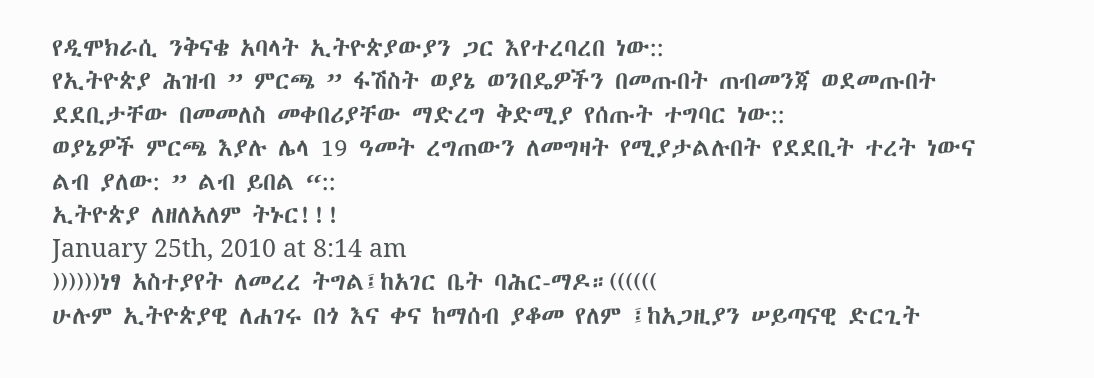የዲሞክራሲ ንቅናቄ አባላት ኢትዮጵያውያን ጋር እየተረባረበ ነው::
የኢትዮጵያ ሕዝብ ” ምርጫ ” ፋሽስት ወያኔ ወንበዴዎችን በመጡበት ጠብመንጃ ወደመጡበት ደደቢታቸው በመመለስ መቀበሪያቸው ማድረግ ቅድሚያ የሰጡት ተግባር ነው::
ወያኔዎች ምርጫ እያሉ ሌላ 19 ዓመት ረግጠውን ለመግዛት የሚያታልሉበት የደደቢት ተረት ነውና ልብ ያለው: ” ልብ ይበል “::
ኢትዮጵያ ለዘለአለም ትኑር!!!
January 25th, 2010 at 8:14 am
))))))ነፃ አስተያየት ለመረረ ትግል፤ከአገር ቤት ባሕር-ማዶ።((((((
ሁሉም ኢትዮጵያዊ ለሐገሩ በጎ እና ቀና ከማሰብ ያቆመ የለም ፤ከአጋዚያን ሠይጣናዊ ድርጊት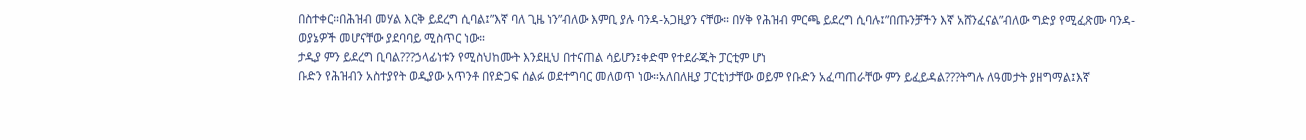በስተቀር።በሕዝብ መሃል እርቅ ይደረግ ሲባል፤”እኛ ባለ ጊዜ ነን”ብለው እምቢ ያሉ ባንዳ-አጋዚያን ናቸው። በሃቅ የሕዝብ ምርጫ ይደረግ ሲባሉ፤”በጡንቻችን እኛ አሸንፈናል”ብለው ግድያ የሚፈጽሙ ባንዳ-ወያኔዎች መሆናቸው ያደባባይ ሚስጥር ነው።
ታዲያ ምን ይደረግ ቢባል???ኃላፊነቱን የሚስህከሙት እንደዚህ በተናጠል ሳይሆን፤ቀድሞ የተደራጁት ፓርቲም ሆነ
ቡድን የሕዝብን አስተያየት ወዲያው አጥንቶ በየድጋፍ ሰልፉ ወደተግባር መለወጥ ነው።አለበለዚያ ፓርቲነታቸው ወይም የቡድን አፈጣጠራቸው ምን ይፈይዳል???ትግሉ ለዓመታት ያዘግማል፤እኛ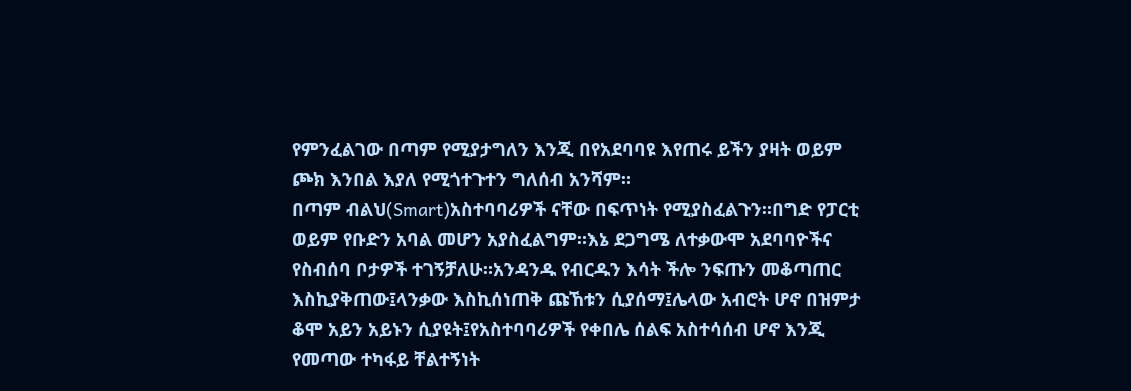የምንፈልገው በጣም የሚያታግለን እንጂ በየአደባባዩ እየጠሩ ይችን ያዛት ወይም ጮክ እንበል እያለ የሚጎተጉተን ግለሰብ አንሻም።
በጣም ብልህ(Smart)አስተባባሪዎች ናቸው በፍጥነት የሚያስፈልጉን።በግድ የፓርቲ ወይም የቡድን አባል መሆን አያስፈልግም።እኔ ደጋግሜ ለተቃውሞ አደባባዮችና የስብሰባ ቦታዎች ተገኝቻለሁ።አንዳንዱ የብርዱን እሳት ችሎ ንፍጡን መቆጣጠር እስኪያቅጠው፤ላንቃው እስኪሰነጠቅ ጩኸቱን ሲያሰማ፤ሌላው አብሮት ሆኖ በዝምታ ቆሞ አይን አይኑን ሲያዩት፤የአስተባባሪዎች የቀበሌ ሰልፍ አስተሳሰብ ሆኖ እንጂ የመጣው ተካፋይ ቸልተኝነት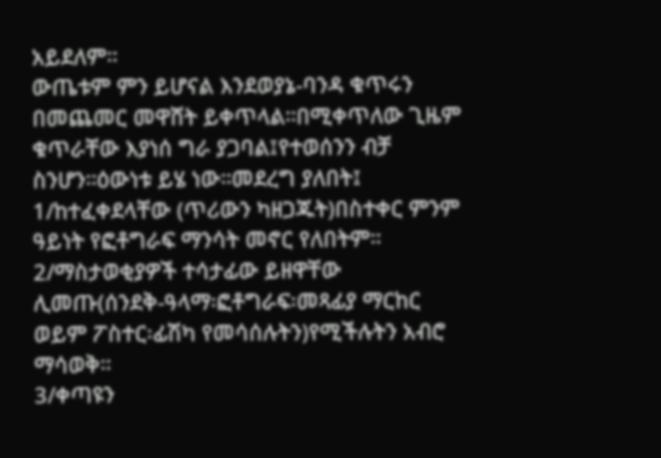አይደለም።
ውጤቱም ምን ይሆናል እንደወያኔ-ባንዳ ቁጥሩን በመጨመር መዋሸት ይቀጥላል።በሚቀጥለው ጊዜም ቁጥራቸው እያነሰ ግራ ያጋባል፤የተወሰንን ብቻ ስንሆን።ዕውነቱ ይሄ ነው።መደረግ ያለበት፤
1/ከተፈቀደላቸው (ጥሪውን ካዘጋጁት)በስተቀር ምንም ዓይነት የፎቶግራፍ ማንሳት መኖር የለበትም።
2/ማስታወቂያዎች ተሳታፊው ይዘዋቸው ሊመጡ(ሰንደቅ-ዓላማ፡ፎቶግራፍ፡መጻፊያ ማርከር ወይም ፖስተር፡ፊሽካ የመሳሰሉትን)የሚችሉትን አብሮ ማሳወቅ።
3/ቀጣዩን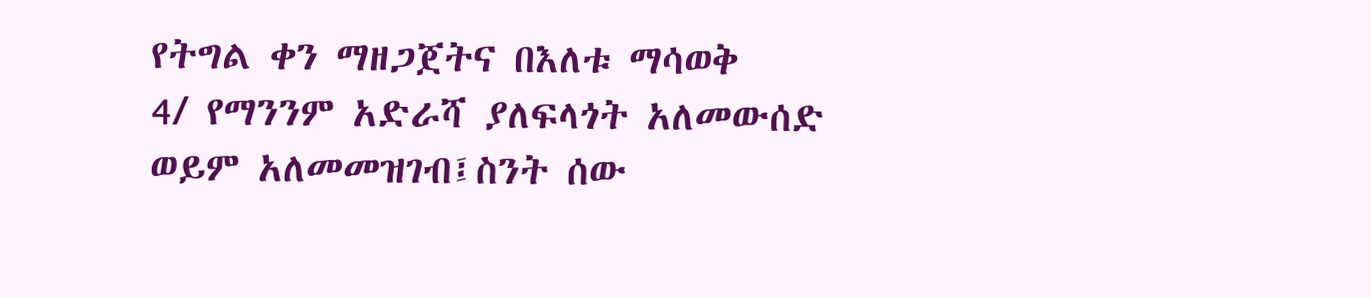የትግል ቀን ማዘጋጀትና በእለቱ ማሳወቅ
4/ የማንንም አድራሻ ያለፍላጎት አለመውሰድ ወይም አለመመዝገብ፤ስንት ሰው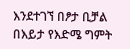እንደተገኘ በፆታ ቢቻል በእይታ የእድሜ ግምት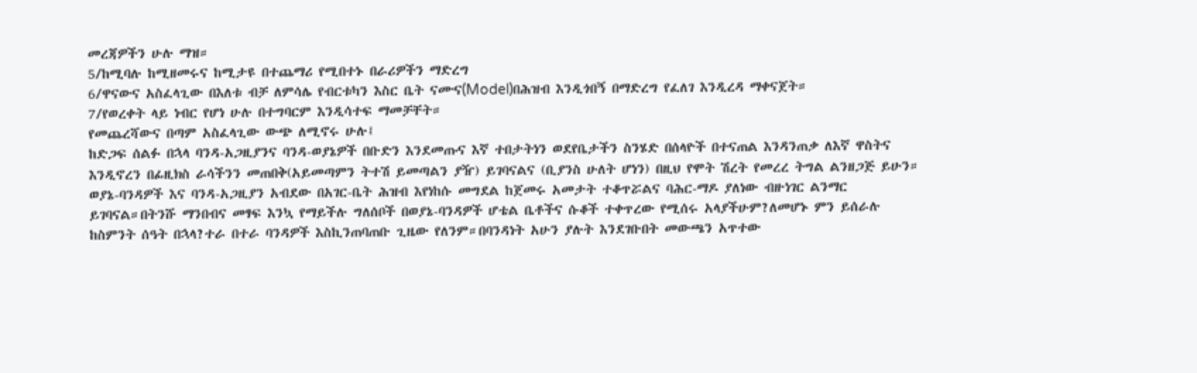መረጃዎችን ሁሉ ማዝ።
5/ከሚባሉ ከሚዘመሩና ከሚታዩ በተጨማሪ የሚበተኑ በራሪዎችን ማድረግ
6/ዋናውና አስፈላጊው በእለቱ ብቻ ለምሳሌ የብርቱካን እስር ቤት ናሙና(Model)በሕዝብ እንዲጎበኝ በማድረግ የፈለገ እንዲረዳ ማቀናጀት።
7/የወረቀት ላይ ነብር የሆነ ሁሉ በተግባርም እንዲሳተፍ ማመቻቸት።
የመጨረሻውና በጣም አስፈላጊው ውጭ ለሚኖሩ ሁሉ፤
ከድጋፍ ሰልፉ በኋላ ባንዳ-አጋዚያንና ባንዳ-ወያኔዎች በቡድን እንደመጡና እኛ ተበታትነን ወደየቤታችን ስንሄድ በሰላዮች በተናጠል እንዳንጠቃ ለእኛ ዋስትና እንዲኖረን በፊዚክስ ራሳችንን መጠበቅ(አይመጣምን ትተሽ ይመጣልን ያዥ) ይገባናልና (ቢያንስ ሁለት ሆነን) በዚህ የሞት ሽረት የመረረ ትግል ልንዘጋጅ ይሁን።
ወያኔ-ባንዳዎች እና ባንዳ-አጋዚያን አብደው በአገር-ቤት ሕዝብ እየነከሱ መግደል ከጀመሩ አመታት ተቆጥሯልና ባሕር-ማዶ ያለነው ብዙነገር ልንማር ይገባናል።በትንሹ ማንበብና መፃፍ እንኳ የማይችሉ ግለሰቦች በወያኔ-ባንዳዎች ሆቴል ቤቶችና ሱቆች ተቀጥረው የሚሰሩ አላያችሁም?ለመሆኑ ምን ይሰራሉ ከስምንት ሰዓት በኋላ?ተራ በተራ ባንዳዎች እስኪንጠባጠቡ ጊዜው የለንም።በባንዳነት አሁን ያሉት እንደገቡበት መውጫን አጥተው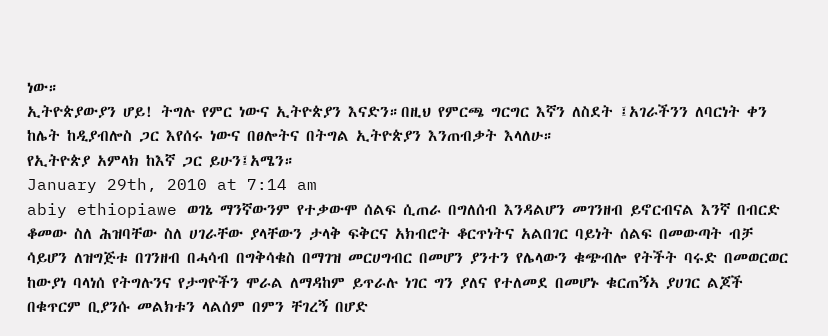ነው።
ኢትዮጵያውያን ሆይ! ትግሉ የምር ነውና ኢትዮጵያን እናድን።በዚህ የምርጫ ግርግር እኛን ለስደት ፤አገራችንን ለባርነት ቀን ከሌት ከዲያብሎስ ጋር እየሰሩ ነውና በፀሎትና በትግል ኢትዮጵያን እንጠብቃት እላለሁ።
የኢትዮጵያ አምላክ ከእኛ ጋር ይሁን፤አሜን።
January 29th, 2010 at 7:14 am
abiy ethiopiawe ወገኔ ማንኛውንም የተቃውሞ ሰልፍ ሲጠራ በግለሰብ እንዳልሆን መገንዘብ ይኖርብናል እንኛ በብርድ ቆመው ስለ ሕዝባቸው ስለ ሀገራቸው ያላቸውን ታላቅ ፍቅርና አክብሮት ቆርጥነትና አልበገር ባይነት ሰልፍ በመውጣት ብቻ ሳይሆን ለዝግጅቱ በገንዘብ በሓሳብ በግቅሳቁስ በማገዝ መርሀግብር በመሆን ያንተን የሌላውን ቁጭብሎ የትችት ባሩድ በመወርወር ከውያነ ባላነሰ የትግሉንና የታግዮችን ሞራል ለማዳከም ይጥራሉ ነገር ግን ያለና የተለመደ በመሆኑ ቁርጠኝኣ ያሀገር ልጆች በቁጥርም ቢያንሱ መልክቱን ላልሰም በምን ቸገረኝ በሆድ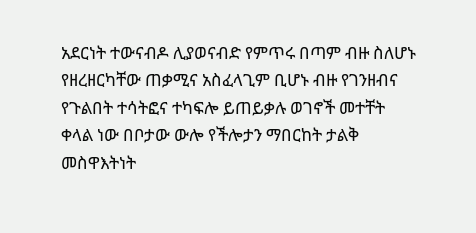አደርነት ተውናብዶ ሊያወናብድ የምጥሩ በጣም ብዙ ስለሆኑ የዘረዘርካቸው ጠቃሚና አስፈላጊም ቢሆኑ ብዙ የገንዘብና የጉልበት ተሳትፎና ተካፍሎ ይጠይቃሉ ወገኖች መተቸት ቀላል ነው በቦታው ውሎ የችሎታን ማበርከት ታልቅ መስዋእትነት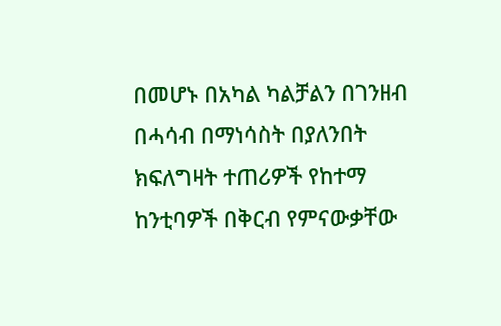በመሆኑ በአካል ካልቻልን በገንዘብ በሓሳብ በማነሳስት በያለንበት ክፍለግዛት ተጠሪዎች የከተማ ከንቲባዎች በቅርብ የምናውቃቸው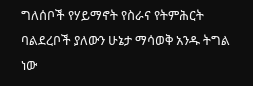ግለሰቦች የሃይማኖት የስራና የትምሕርት ባልደረቦች ያለውን ሁኔታ ማሳወቅ አንዱ ትግል ነው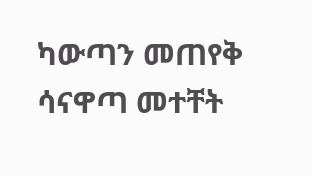ካውጣን መጠየቅ ሳናዋጣ መተቸት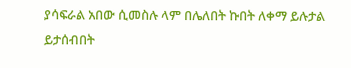ያሳፍራል አበው ሲመስሉ ላም በሌለበት ኩበት ለቀማ ይሉታል ይታሰብበት